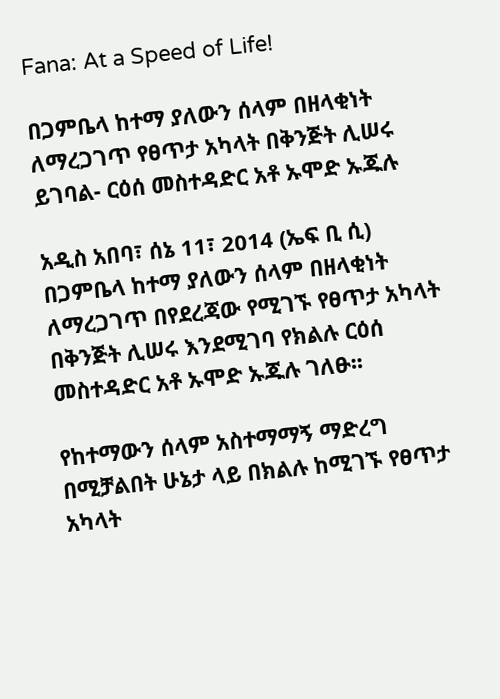Fana: At a Speed of Life!

በጋምቤላ ከተማ ያለውን ሰላም በዘላቂነት ለማረጋገጥ የፀጥታ አካላት በቅንጅት ሊሠሩ ይገባል- ርዕሰ መስተዳድር አቶ ኡሞድ ኡጁሉ

አዲስ አበባ፣ ሰኔ 11፣ 2014 (ኤፍ ቢ ሲ) በጋምቤላ ከተማ ያለውን ሰላም በዘላቂነት ለማረጋገጥ በየደረጃው የሚገኙ የፀጥታ አካላት በቅንጅት ሊሠሩ እንደሚገባ የክልሉ ርዕሰ መስተዳድር አቶ ኡሞድ ኡጁሉ ገለፁ፡፡

የከተማውን ሰላም አስተማማኝ ማድረግ በሚቻልበት ሁኔታ ላይ በክልሉ ከሚገኙ የፀጥታ አካላት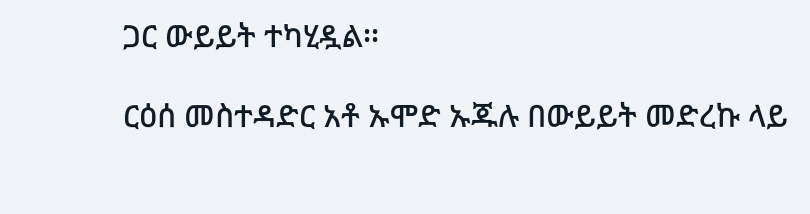ጋር ውይይት ተካሂዷል፡፡

ርዕሰ መስተዳድር አቶ ኡሞድ ኡጁሉ በውይይት መድረኩ ላይ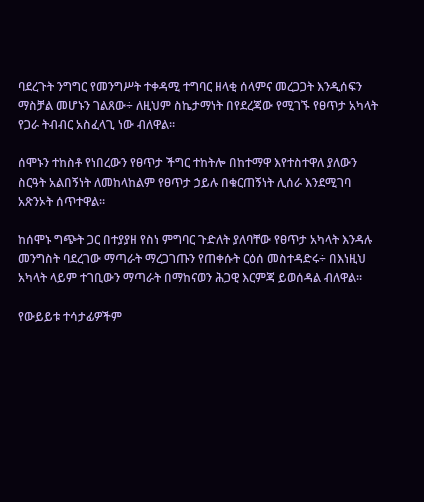ባደረጉት ንግግር የመንግሥት ተቀዳሚ ተግባር ዘላቂ ሰላምና መረጋጋት እንዲሰፍን ማስቻል መሆኑን ገልጸው÷ ለዚህም ስኬታማነት በየደረጃው የሚገኙ የፀጥታ አካላት የጋራ ትብብር አስፈላጊ ነው ብለዋል፡፡

ሰሞኑን ተከስቶ የነበረውን የፀጥታ ችግር ተከትሎ በከተማዋ እየተስተዋለ ያለውን ስርዓት አልበኝነት ለመከላከልም የፀጥታ ኃይሉ በቁርጠኝነት ሊሰራ እንደሚገባ አጽንኦት ሰጥተዋል፡፡

ከሰሞኑ ግጭት ጋር በተያያዘ የስነ ምግባር ጉድለት ያለባቸው የፀጥታ አካላት እንዳሉ መንግስት ባደረገው ማጣራት ማረጋገጡን የጠቀሱት ርዕሰ መስተዳድሩ÷ በእነዚህ አካላት ላይም ተገቢውን ማጣራት በማከናወን ሕጋዊ እርምጃ ይወሰዳል ብለዋል፡፡

የውይይቱ ተሳታፊዎችም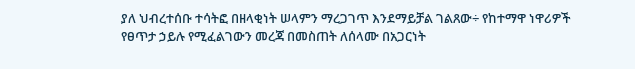ያለ ህብረተሰቡ ተሳትፎ በዘላቂነት ሠላምን ማረጋገጥ እንደማይቻል ገልጸው÷ የከተማዋ ነዋሪዎች የፀጥታ ኃይሉ የሚፈልገውን መረጃ በመስጠት ለሰላሙ በአጋርነት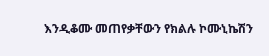እንዲቆሙ መጠየቃቸውን የክልሉ ኮሙኒኬሽን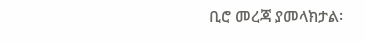ቢሮ መረጃ ያመላክታል፡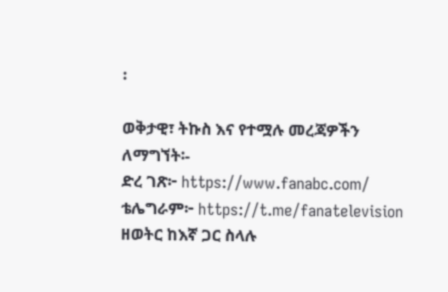፡

ወቅታዊ፣ ትኩስ እና የተሟሉ መረጃዎችን ለማግኘት፡-
ድረ ገጽ፦ https://www.fanabc.com/
ቴሌግራም፦ https://t.me/fanatelevision
ዘወትር ከእኛ ጋር ስላሉ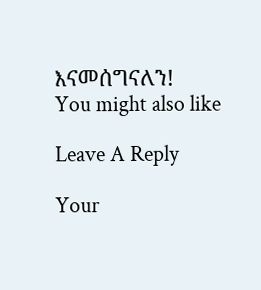እናመሰግናለን!
You might also like

Leave A Reply

Your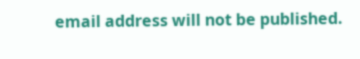email address will not be published.